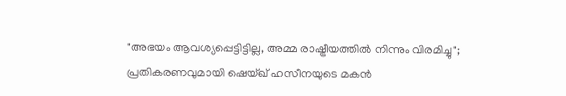"അഭയം ആവശ്യപ്പെട്ടിട്ടില്ല, അമ്മ രാഷ്ട്രീയത്തില്‍ നിന്നും വിരമിച്ചു";  പ്രതികരണവുമായി ഷെയ്ഖ് ഹസീനയുടെ മകന്‍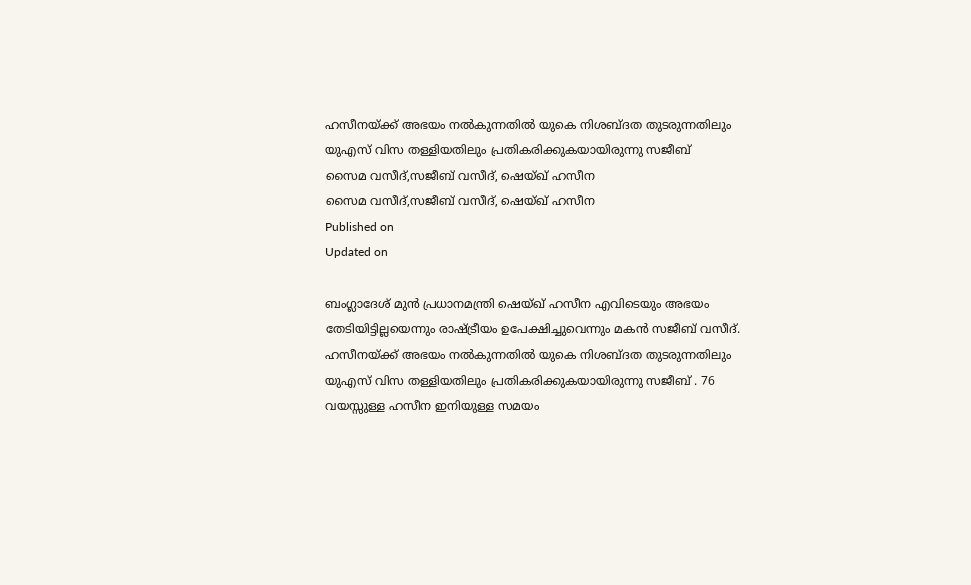ഹസീനയ്ക്ക് അഭയം നല്‍കുന്നതില്‍ യുകെ നിശബ്ദത തുടരുന്നതിലും യുഎസ് വിസ തള്ളിയതിലും പ്രതികരിക്കുകയായിരുന്നു സജീബ്
സൈമ വസീദ്,സജീബ് വസീദ്, ഷെയ്ഖ് ഹസീന
സൈമ വസീദ്,സജീബ് വസീദ്, ഷെയ്ഖ് ഹസീന
Published on
Updated on

ബംഗ്ലാദേശ് മുന്‍ പ്രധാനമന്ത്രി ഷെയ്ഖ് ഹസീന എവിടെയും അഭയം തേടിയിട്ടില്ലയെന്നും രാഷ്ട്രീയം ഉപേക്ഷിച്ചുവെന്നും മകന്‍ സജീബ് വസീദ്. ഹസീനയ്ക്ക് അഭയം നല്‍കുന്നതില്‍ യുകെ നിശബ്ദത തുടരുന്നതിലും യുഎസ് വിസ തള്ളിയതിലും പ്രതികരിക്കുകയായിരുന്നു സജീബ് . 76 വയസ്സുള്ള ഹസീന ഇനിയുള്ള സമയം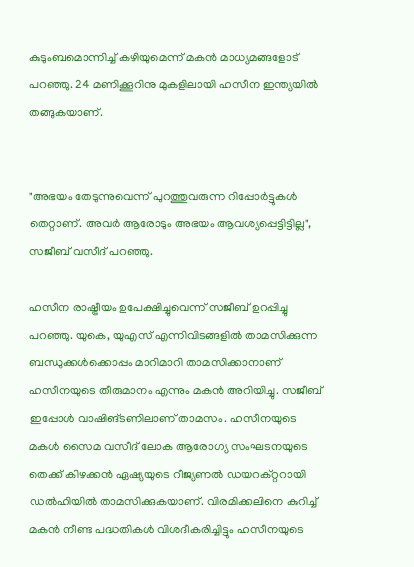കുടുംബമൊന്നിച്ച് കഴിയുമെന്ന് മകന്‍ മാധ്യമങ്ങളോട് പറഞ്ഞു. 24 മണിക്കൂറിനു മുകളിലായി ഹസീന ഇന്ത്യയില്‍ തങ്ങുകയാണ്.


"അഭയം തേടുന്നുവെന്ന് പുറത്തുവരുന്ന റിപ്പോര്‍ട്ടുകള്‍ തെറ്റാണ്. അവര്‍ ആരോടും അഭയം ആവശ്യപ്പെട്ടിട്ടില്ല", സജീബ് വസീദ് പറഞ്ഞു.

ഹസീന രാഷ്ട്രീയം ഉപേക്ഷിച്ചുവെന്ന് സജീബ് ഉറപ്പിച്ചു പറഞ്ഞു. യുകെ, യുഎസ് എന്നിവിടങ്ങളില്‍ താമസിക്കുന്ന ബന്ധുക്കള്‍ക്കൊപ്പം മാറിമാറി താമസിക്കാനാണ് ഹസീനയുടെ തീരുമാനം എന്നും മകന്‍ അറിയിച്ചു. സജീബ് ഇപ്പോള്‍ വാഷിങ്ടണിലാണ് താമസം. ഹസീനയുടെ മകള്‍ സൈമ വസീദ് ലോക ആരോഗ്യ സംഘടനയുടെ തെക്ക് കിഴക്കന്‍ ഏഷ്യയുടെ റീജ്യണല്‍ ഡയറക്റ്ററായി ഡല്‍ഹിയില്‍ താമസിക്കുകയാണ്. വിരമിക്കലിനെ കുറിച്ച് മകൻ നീണ്ട പദ്ധതികള്‍ വിശദീകരിച്ചിട്ടും ഹസീനയുടെ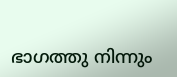ഭാഗത്തു നിന്നും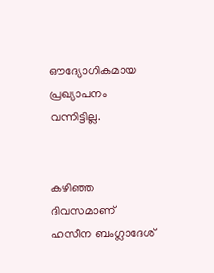ഔദ്യോഗികമായ പ്രഖ്യാപനം വന്നിട്ടില്ല.


കഴിഞ്ഞ ദിവസമാണ് ഹസീന ബംഗ്ലാദേശ്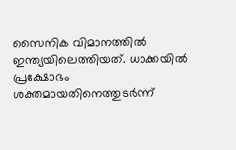സൈനിക വിമാനത്തില്‍ ഇന്ത്യയിലെത്തിയത്. ധാക്കയില്‍ പ്രക്ഷോഭം ശക്തമായതിനെത്തുടര്‍ന്ന്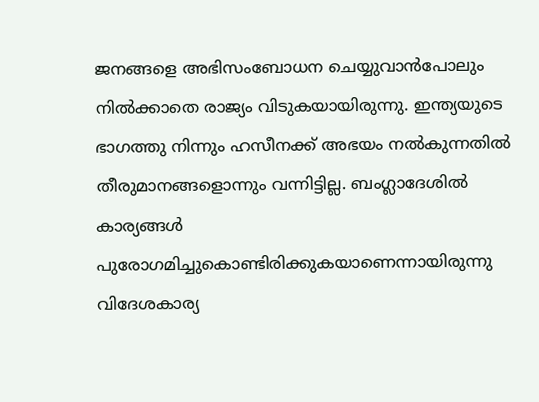ജനങ്ങളെ അഭിസംബോധന ചെയ്യുവാന്‍പോലും നില്‍ക്കാതെ രാജ്യം വിടുകയായിരുന്നു. ഇന്ത്യയുടെ ഭാഗത്തു നിന്നും ഹസീനക്ക് അഭയം നല്‍കുന്നതില്‍ തീരുമാനങ്ങളൊന്നും വന്നിട്ടില്ല. ബംഗ്ലാദേശില്‍ കാര്യങ്ങള്‍ പുരോഗമിച്ചുകൊണ്ടിരിക്കുകയാണെന്നായിരുന്നു വിദേശകാര്യ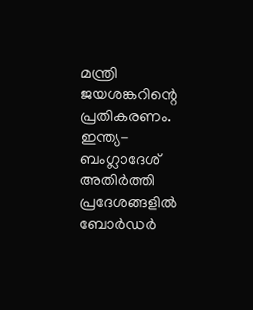മന്ത്രി ജയശങ്കറിന്റെ പ്രതികരണം. ഇന്ത്യ- ബംഗ്ലാദേശ് അതിര്‍ത്തി പ്രദേശങ്ങളില്‍ ബോര്‍ഡര്‍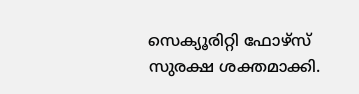സെക്യൂരിറ്റി ഫോഴ്‌സ് സുരക്ഷ ശക്തമാക്കി.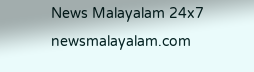News Malayalam 24x7
newsmalayalam.com